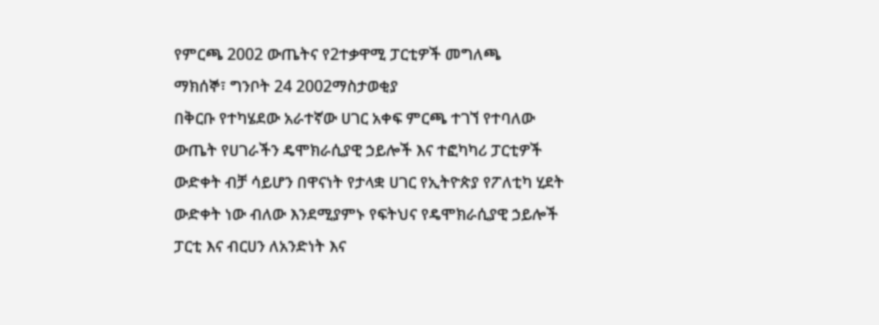የምርጫ 2002 ውጤትና የ2ተቃዋሚ ፓርቲዎች መግለጫ
ማክሰኞ፣ ግንቦት 24 2002ማስታወቂያ
በቅርቡ የተካሄደው አራተኛው ሀገር አቀፍ ምርጫ ተገኘ የተባለው ውጤት የሀገራችን ዴሞክራሲያዊ ኃይሎች እና ተፎካካሪ ፓርቲዎች ውድቀት ብቻ ሳይሆን በዋናነት የታላቋ ሀገር የኢትዮጵያ የፖለቲካ ሂደት ውድቀት ነው ብለው እንደሚያምኑ የፍትህና የዴሞክራሲያዊ ኃይሎች ፓርቲ እና ብርሀን ለአንድነት እና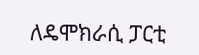ለዴሞክራሲ ፓርቲ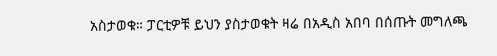አስታወቁ። ፓርቲዎቹ ይህን ያስታወቁት ዛሬ በአዲስ አበባ በሰጡት መግለጫ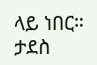ላይ ነበር።
ታደስ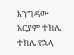እንግዳው
አርያም ተክሌ
ተክሌ የኋላ